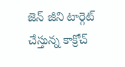జెన్ జీని టార్గెట్ చేస్తున్న‌ కాక్రోచ్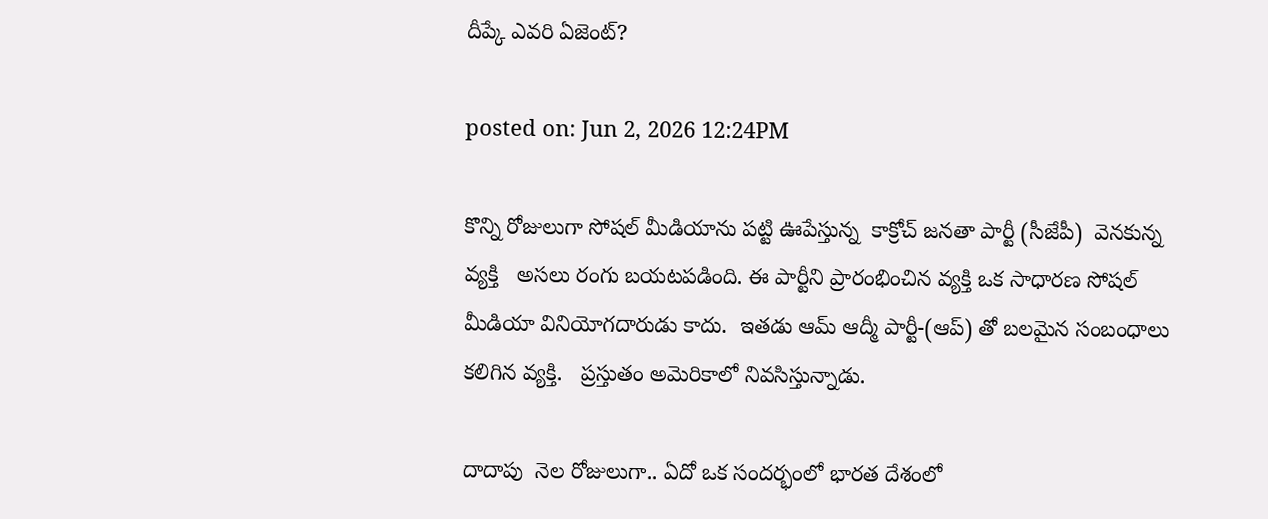దీప్కే ఎవ‌రి ఏజెంట్?

posted on: Jun 2, 2026 12:24PM

కొన్ని రోజులుగా సోషల్ మీడియాను ప‌ట్టి ఊపేస్తున్న  కాక్రోచ్ జనతా పార్టీ (సీజేపీ)  వెనకున్న వ్యక్తి   అసలు రంగు బయటపడింది. ఈ పార్టీని ప్రారంభించిన వ్యక్తి ఒక సాధారణ సోషల్ మీడియా వినియోగదారుడు కాదు.  ఇతడు ఆమ్ ఆద్మీ పార్టీ-(ఆప్) తో బ‌ల‌మైన‌ సంబంధాలు కలిగిన వ్యక్తి.   ప్రస్తుతం అమెరికాలో నివసిస్తున్నాడు.

దాదాపు  నెల రోజులుగా.. ఏదో ఒక సందర్భంలో భారత దేశంలో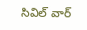సివిల్ వార్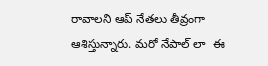రావాల‌ని ఆప్ నేతలు తీవ్రంగా ఆశిస్తున్నారు. మ‌రో నేపాల్ లా  ఈ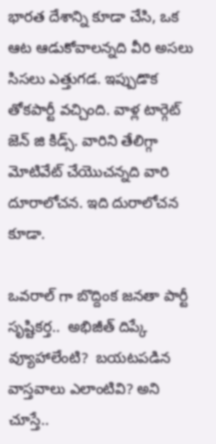భార‌త దేశాన్ని కూడా చేసి, ఒక ఆట ఆడుకోవాల‌న్న‌ది వీరి అస‌లు సిస‌లు ఎత్తుగ‌డ‌. ఇప్పుడొక తోకపార్టీ వచ్చింది. వాళ్ల టార్గెట్ జెన్ జి కిడ్స్. వారిని తేలిగ్గా మోటివేట్ చేయొచ‌న్న‌ది వారి దూరాలోచ‌న‌. ఇది దురాలోచ‌న కూడా.

ఒవ‌రాల్ గా బొద్దింక జ‌న‌తా పార్టీ సృష్టిక‌ర్త..  అభిజీత్ దిప్కే వ్యూహాలేంటి?  బయటపడిన వాస్త‌వాలు ఎలాంటివి? అని  చూస్తే..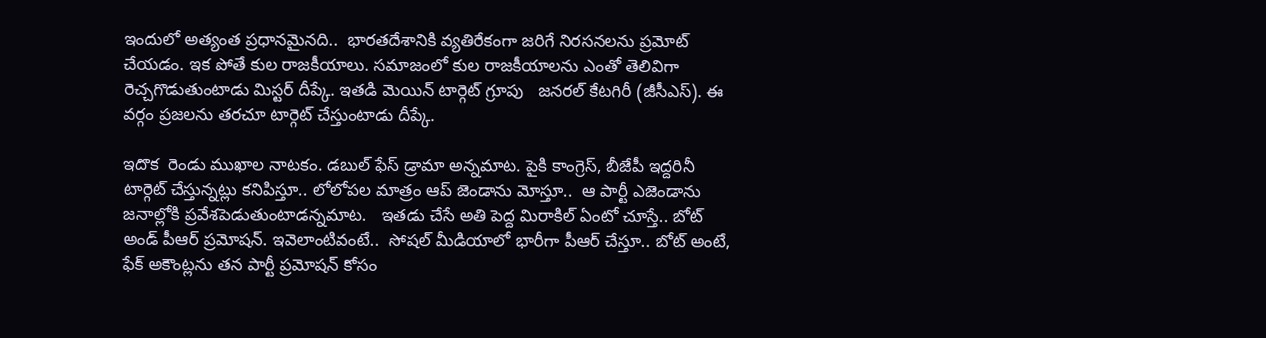ఇందులో అత్యంత ప్ర‌ధాన‌మైన‌ది..  భారతదేశానికి వ్యతిరేకంగా జరిగే నిరసనలను ప్రమోట్ చేయ‌డం. ఇక పోతే కుల రాజకీయాలు. సమాజంలో కుల రాజకీయాలను ఎంతో తెలివిగా రెచ్చగొడుతుంటాడు మిస్ట‌ర్ దీప్కే. ఇత‌డి మెయిన్ టార్గెట్ గ్రూపు   జనరల్ కేటగిరీ (జీసీఎస్). ఈ వ‌ర్గం ప్ర‌జ‌ల‌ను త‌ర‌చూ టార్గెట్ చేస్తుంటాడు దీప్కే.

ఇదొక  రెండు ముఖాల నాటకం. డ‌బుల్ ఫేస్ డ్రామా అన్న‌మాట‌. పైకి కాంగ్రెస్, బీజేపీ ఇద్దరినీ టార్గెట్ చేస్తున్నట్లు కనిపిస్తూ.. లోలోపల మాత్రం ఆప్ జెండాను మోస్తూ..  ఆ పార్టీ ఎజెండాను జ‌నాల్లోకి ప్ర‌వేశ‌పెడుతుంటాడ‌న్న‌మాట‌.   ఇత‌డు చేసే అతి పెద్ద మిరాకిల్ ఏంటో చూస్తే.. బోట్ అండ్ పీఆర్ ప్రమోషన్. ఇవెలాంటివంటే..  సోషల్ మీడియాలో భారీగా పీఆర్ చేస్తూ.. బోట్ అంటే, ఫేక్ అకౌంట్లను త‌న పార్టీ ప్రమోషన్ కోసం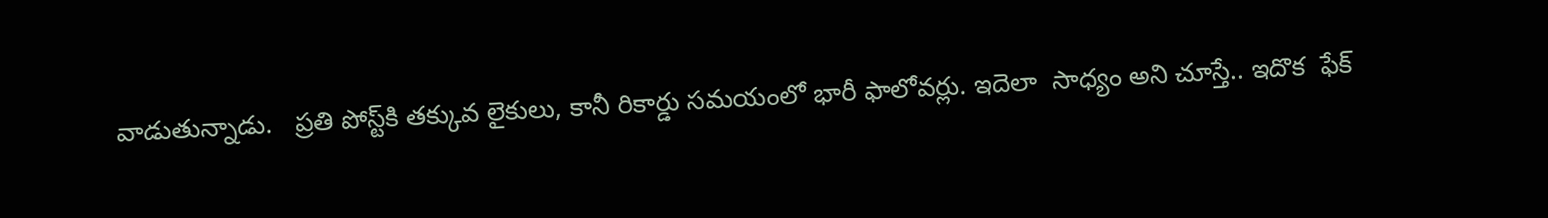వాడుతున్నాడు.   ప్రతి పోస్ట్‌కి తక్కువ లైకులు, కానీ రికార్డు సమయంలో భారీ ఫాలోవర్లు. ఇదెలా  సాధ్య‌ం అని చూస్తే.. ఇదొక  ఫేక్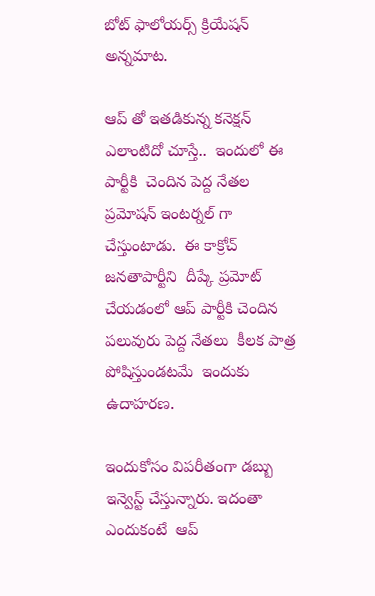బోట్ ఫాలోయ‌ర్స్ క్రియేష‌న్ అన్న‌మాట‌.

ఆప్ తో ఇత‌డికున్న‌ కనెక్షన్ ఎలాంటిదో చూస్తే..  ఇందులో ఈ పార్టీకి  చెందిన పెద్ద నేతల ప్రమోషన్ ఇంట‌ర్న‌ల్ గా చేస్తుంటాడు.  ఈ కాక్రోచ్ జనతాపార్టీని  దీప్కే ప్రమోట్ చేయడంలో ఆప్ పార్టీకి చెందిన పలువురు పెద్ద నేతలు  కీలక పాత్ర పోషిస్తుండ‌ట‌మే  ఇందుకు ఉదాహ‌ర‌ణ‌.

ఇందుకోసం విప‌రీతంగా డ‌బ్బు ఇన్వెస్ట్ చేస్తున్నారు. ఇదంతా  ఎందుకంటే  ఆప్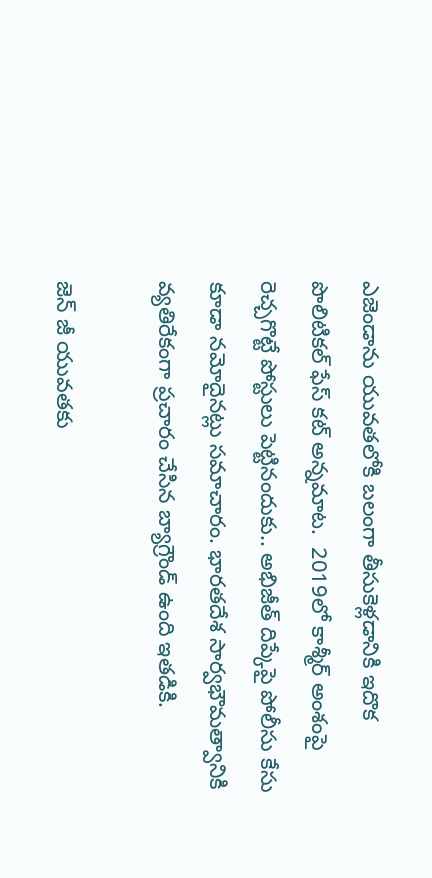ఎజెండాను యువ‌త‌లోకి బ‌లంగా తీసుకెళ్ల‌డానికి ఇదొక పొలిటిక‌ల్ ఫేస్ క‌ట్ అన్న‌మాట‌.  2019లో కాశ్మీర్ అంశంపై రెచ్చగొట్టే పోస్టులు పెట్టినందుకు.. అభిజీత్ దిప్కేపై పోలీసు కేసు కూడా నమోదైనట్లు సమాచారం. భారతదేశ సార్వభౌమత్వానికి వ్యతిరేకంగా ప్రచారం చేసిన బ్యాగ్రౌండ్ ఉంది ఇత‌డికి.

జెన్ జీ యువతకు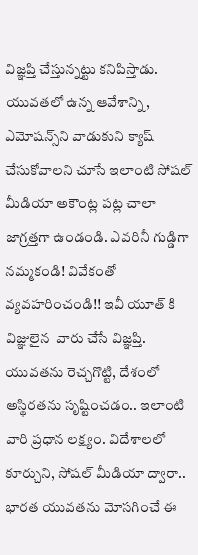విజ్ఞప్తి చేస్తున్న‌ట్టు క‌నిపిస్తాడు. యువతలో ఉన్న ఆవేశాన్ని, ఎమోషన్స్‌ని వాడుకుని క్యాష్ చేసుకోవాలని చూసే ఇలాంటి సోషల్ మీడియా అకౌంట్ల పట్ల చాలా జాగ్రత్తగా ఉండండి. ఎవరినీ గుడ్డిగా నమ్మకండి! వివేకంతో వ్య‌వ‌హ‌రించండి!! ఇవీ యూత్ కి  విజ్ఞులైన  వారు చేసే విజ్ఞ‌ప్తి. యువతను రెచ్చగొట్టి, దేశంలో అస్థిరతను సృష్టించడం.. ఇలాంటి వారి ప్రధాన లక్ష్యం. విదేశాలలో కూర్చుని, సోషల్ మీడియా ద్వారా.. భారత యువతను మోసగించే ఈ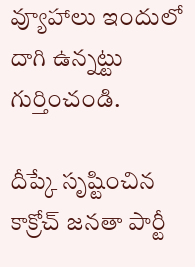వ్యూహాలు ఇందులో దాగి ఉన్న‌ట్టు గుర్తించండి.

దీప్కే సృష్టించిన కాక్రోచ్ జ‌నతా పార్టీ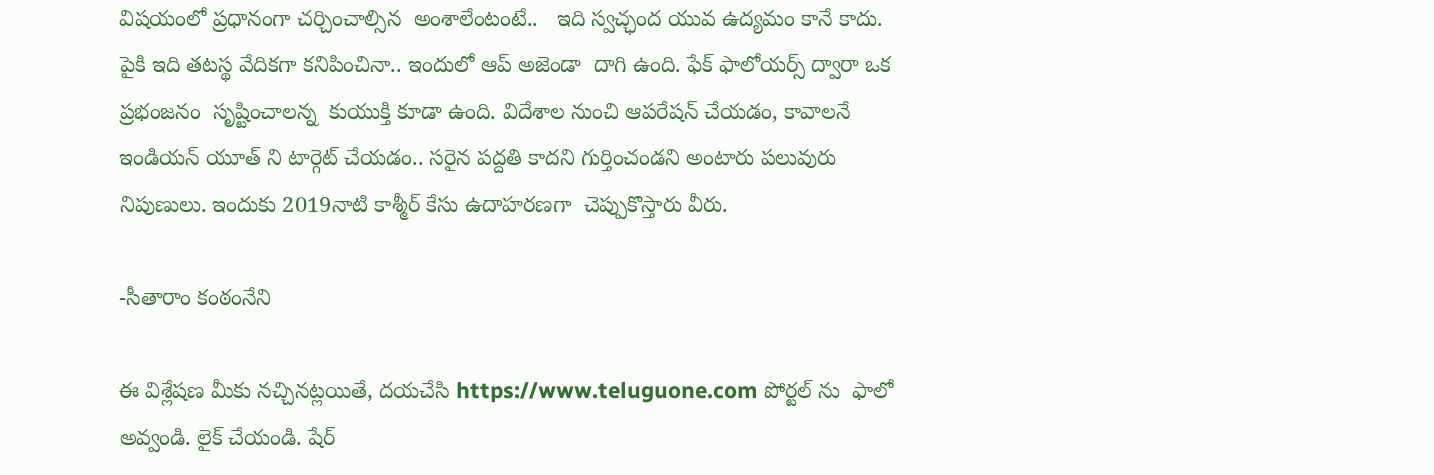విష‌యంలో ప్ర‌ధానంగా చ‌ర్చించాల్సిన  అంశాలేంటంటే..   ఇది స్వ‌చ్ఛంద యువ ఉద్య‌మం కానే కాదు. పైకి ఇది త‌ట‌స్థ వేదిక‌గా క‌నిపించినా.. ఇందులో ఆప్ అజెండా  దాగి ఉంది. ఫేక్ ఫాలోయ‌ర్స్ ద్వారా ఒక ప్ర‌భంజ‌నం  సృష్టించాల‌న్న  కుయుక్తి కూడా ఉంది. విదేశాల నుంచి ఆప‌రేష‌న్ చేయ‌డం, కావాల‌నే ఇండియ‌న్ యూత్ ని టార్గెట్ చేయ‌డం.. స‌రైన ప‌ద్ద‌తి కాద‌ని గుర్తించండని అంటారు ప‌లువురు నిపుణులు. ఇందుకు 2019నాటి కాశ్మీర్ కేసు ఉదాహ‌ర‌ణ‌గా  చెప్పుకొస్తారు వీరు.

-సీతారాం కంఠంనేని

ఈ విశ్లేషణ మీకు నచ్చినట్లయితే, దయచేసి https://www.teluguone.com పోర్టల్ ను  ఫాలో అవ్వండి. లైక్ చేయండి. షేర్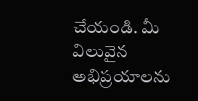చేయండి. మీ విలువైన అభిప్రయాలను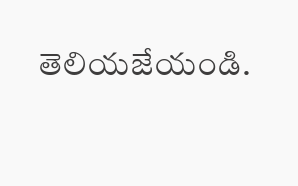తెలియజేయండి.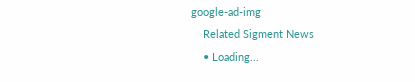google-ad-img
    Related Sigment News
    • Loading...